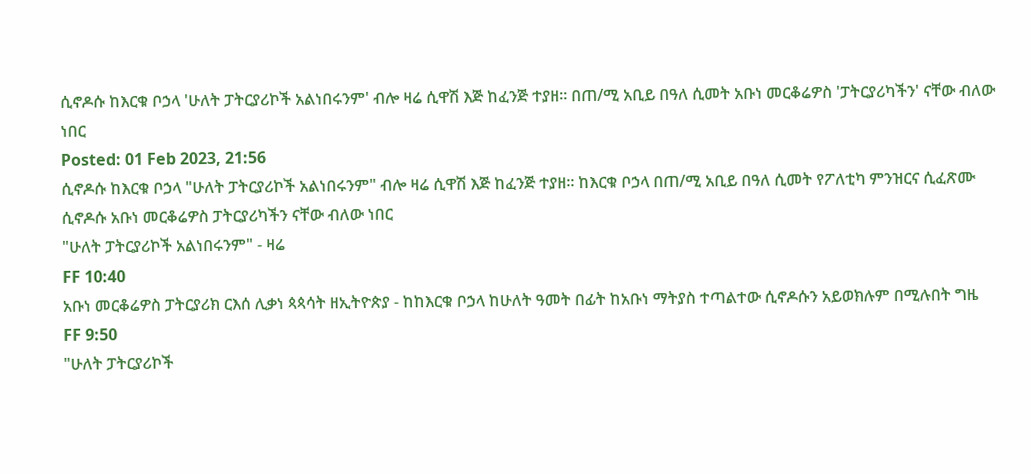ሲኖዶሱ ከእርቁ ቦኃላ 'ሁለት ፓትርያሪኮች አልነበሩንም' ብሎ ዛሬ ሲዋሽ እጅ ከፈንጅ ተያዘ። በጠ/ሚ አቢይ በዓለ ሲመት አቡነ መርቆሬዎስ 'ፓትርያሪካችን' ናቸው ብለው ነበር
Posted: 01 Feb 2023, 21:56
ሲኖዶሱ ከእርቁ ቦኃላ "ሁለት ፓትርያሪኮች አልነበሩንም" ብሎ ዛሬ ሲዋሽ እጅ ከፈንጅ ተያዘ። ከእርቁ ቦኃላ በጠ/ሚ አቢይ በዓለ ሲመት የፖለቲካ ምንዝርና ሲፈጽሙ ሲኖዶሱ አቡነ መርቆሬዎስ ፓትርያሪካችን ናቸው ብለው ነበር
"ሁለት ፓትርያሪኮች አልነበሩንም" - ዛሬ
FF 10:40
አቡነ መርቆሬዎስ ፓትርያሪክ ርእሰ ሊቃነ ጳጳሳት ዘኢትዮጵያ - ከከእርቁ ቦኃላ ከሁለት ዓመት በፊት ከአቡነ ማትያስ ተጣልተው ሲኖዶሱን አይወክሉም በሚሉበት ግዜ
FF 9:50
"ሁለት ፓትርያሪኮች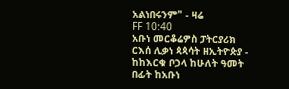አልነበሩንም" - ዛሬ
FF 10:40
አቡነ መርቆሬዎስ ፓትርያሪክ ርእሰ ሊቃነ ጳጳሳት ዘኢትዮጵያ - ከከእርቁ ቦኃላ ከሁለት ዓመት በፊት ከአቡነ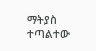ማትያስ ተጣልተው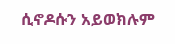ሲኖዶሱን አይወክሉም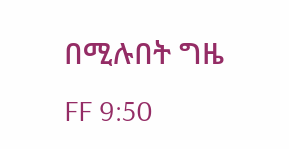በሚሉበት ግዜ
FF 9:50